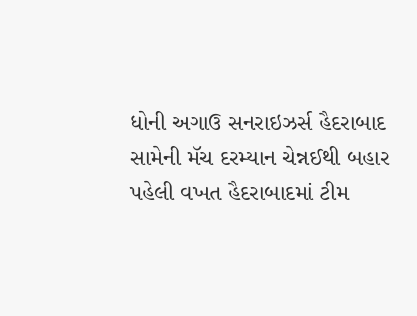ધોની અગાઉ સનરાઇઝર્સ હૈદરાબાદ સામેની મૅચ દરમ્યાન ચેન્નઈથી બહાર પહેલી વખત હૈદરાબાદમાં ટીમ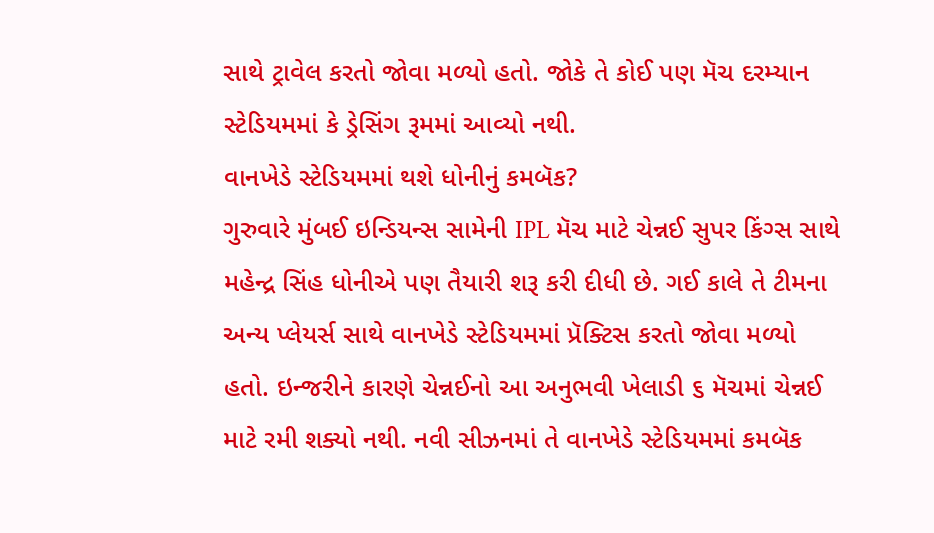સાથે ટ્રાવેલ કરતો જોવા મળ્યો હતો. જોકે તે કોઈ પણ મૅચ દરમ્યાન સ્ટેડિયમમાં કે ડ્રેસિંગ રૂમમાં આવ્યો નથી.
વાનખેડે સ્ટેડિયમમાં થશે ધોનીનું કમબૅક?
ગુરુવારે મુંબઈ ઇન્ડિયન્સ સામેની IPL મૅચ માટે ચેન્નઈ સુપર કિંગ્સ સાથે મહેન્દ્ર સિંહ ધોનીએ પણ તૈયારી શરૂ કરી દીધી છે. ગઈ કાલે તે ટીમના અન્ય પ્લેયર્સ સાથે વાનખેડે સ્ટેડિયમમાં પ્રૅક્ટિસ કરતો જોવા મળ્યો હતો. ઇન્જરીને કારણે ચેન્નઈનો આ અનુભવી ખેલાડી ૬ મૅચમાં ચેન્નઈ માટે રમી શક્યો નથી. નવી સીઝનમાં તે વાનખેડે સ્ટેડિયમમાં કમબૅક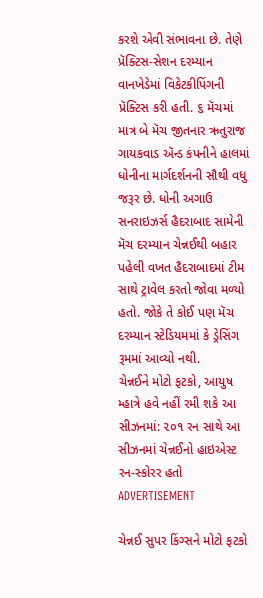કરશે એવી સંભાવના છે. તેણે પ્રૅક્ટિસ-સેશન દરમ્યાન વાનખેડેમાં વિકેટકીપિંગની પ્રૅક્ટિસ કરી હતી. ૬ મૅચમાં માત્ર બે મૅચ જીતનાર ઋતુરાજ ગાયકવાડ ઍન્ડ કંપનીને હાલમાં ધોનીના માર્ગદર્શનની સૌથી વધુ જરૂર છે. ધોની અગાઉ સનરાઇઝર્સ હૈદરાબાદ સામેની મૅચ દરમ્યાન ચેન્નઈથી બહાર પહેલી વખત હૈદરાબાદમાં ટીમ સાથે ટ્રાવેલ કરતો જોવા મળ્યો હતો. જોકે તે કોઈ પણ મૅચ દરમ્યાન સ્ટેડિયમમાં કે ડ્રેસિંગ રૂમમાં આવ્યો નથી.
ચેન્નઈને મોટો ફટકો, આયુષ મ્હાત્રે હવે નહીં રમી શકે આ સીઝનમાં: ૨૦૧ રન સાથે આ સીઝનમાં ચેન્નઈનો હાઇએસ્ટ રન-સ્કોરર હતો
ADVERTISEMENT

ચેન્નઈ સુપર કિંગ્સને મોટો ફટકો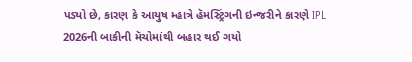પડ્યો છે, કારણ કે આયુષ મ્હાત્રે હૅમસ્ટ્રિંગની ઇન્જરીને કારણે IPL 2026ની બાકીની મૅચોમાંથી બહાર થઈ ગયો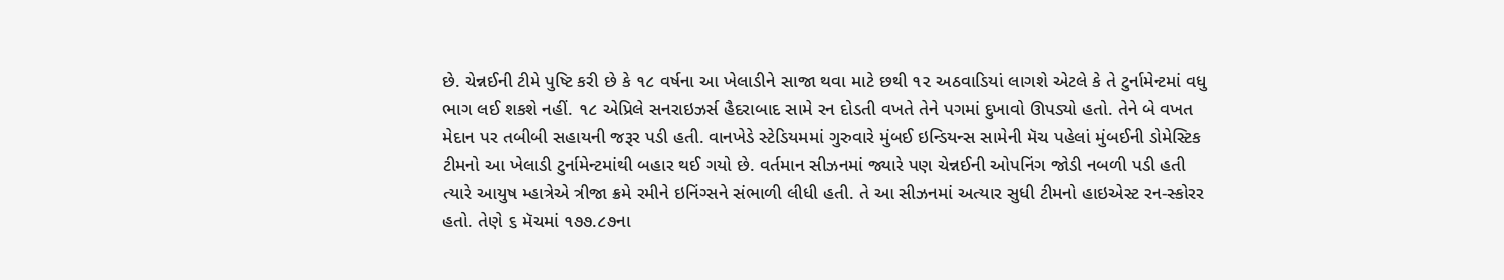છે. ચેન્નઈની ટીમે પુષ્ટિ કરી છે કે ૧૮ વર્ષના આ ખેલાડીને સાજા થવા માટે છથી ૧૨ અઠવાડિયાં લાગશે એટલે કે તે ટુર્નામેન્ટમાં વધુ ભાગ લઈ શકશે નહીં. ૧૮ એપ્રિલે સનરાઇઝર્સ હૈદરાબાદ સામે રન દોડતી વખતે તેને પગમાં દુખાવો ઊપડ્યો હતો. તેને બે વખત મેદાન પર તબીબી સહાયની જરૂર પડી હતી. વાનખેડે સ્ટેડિયમમાં ગુરુવારે મુંબઈ ઇન્ડિયન્સ સામેની મૅચ પહેલાં મુંબઈની ડોમેસ્ટિક ટીમનો આ ખેલાડી ટુર્નામેન્ટમાંથી બહાર થઈ ગયો છે. વર્તમાન સીઝનમાં જ્યારે પણ ચેન્નઈની ઓપનિંગ જોડી નબળી પડી હતી ત્યારે આયુષ મ્હાત્રેએ ત્રીજા ક્રમે રમીને ઇનિંગ્સને સંભાળી લીધી હતી. તે આ સીઝનમાં અત્યાર સુધી ટીમનો હાઇએસ્ટ રન-સ્કોરર હતો. તેણે ૬ મૅચમાં ૧૭૭.૮૭ના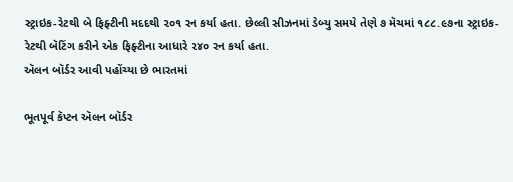સ્ટ્રાઇક-રેટથી બે ફિફ્ટીની મદદથી ૨૦૧ રન કર્યા હતા. છેલ્લી સીઝનમાં ડેબ્યુ સમયે તેણે ૭ મૅચમાં ૧૮૮.૯૭ના સ્ટ્રાઇક-રેટથી બૅટિંગ કરીને એક ફિફ્ટીના આધારે ૨૪૦ રન કર્યા હતા.
ઍલન બૉર્ડર આવી પહોંચ્યા છે ભારતમાં

ભૂતપૂર્વ કૅપ્ટન ઍલન બૉર્ડર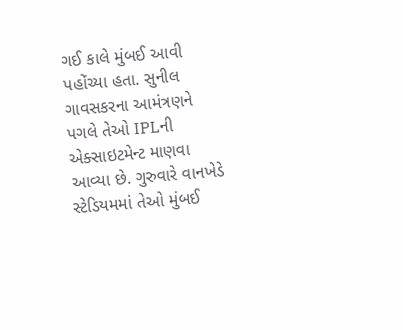ગઈ કાલે મુંબઈ આવી પહોંચ્યા હતા. સુનીલ ગાવસકરના આમંત્રણને પગલે તેઓ IPLની એક્સાઇટમેન્ટ માણવા આવ્યા છે. ગુરુવારે વાનખેડે સ્ટેડિયમમાં તેઓ મુંબઈ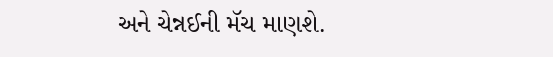અને ચેન્નઈની મૅચ માણશે.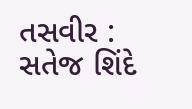તસવીર : સતેજ શિંદે